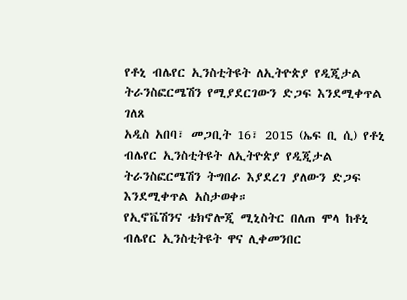የቶኒ ብሌየር ኢንስቲትዩት ለኢትዮጵያ የዲጂታል ትራንስፎርሜሽን የሚያደርገውን ድጋፍ እንደሚቀጥል ገለጸ
አዲስ አበባ፣ መጋቢት 16፣ 2015 (ኤፍ ቢ ሲ) የቶኒ ብሌየር ኢንስቲትዩት ለኢትዮጵያ የዲጂታል ትራንስፎርሜሽን ትግበራ እያደረገ ያለውን ድጋፍ እንደሚቀጥል አስታወቀ።
የኢኖቬሽንና ቴክኖሎጂ ሚኒስትር በለጠ ሞላ ከቶኒ ብሌየር ኢንስቲትዩት ዋና ሊቀመንበር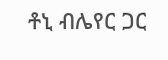ቶኒ ብሌየር ጋር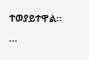ተወያይተዋል፡፡…